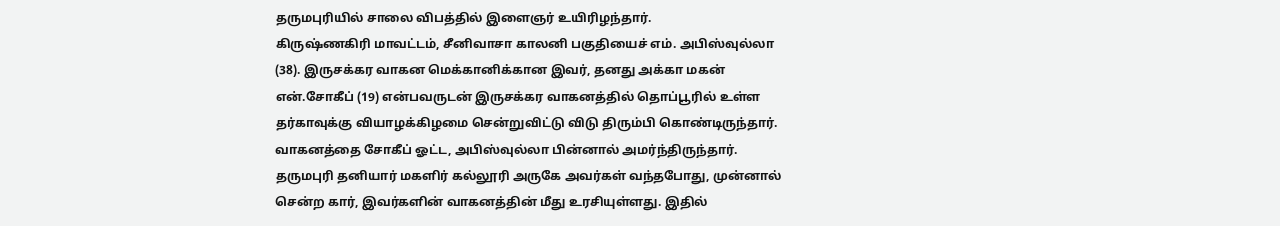தருமபுரியில் சாலை விபத்தில் இளைஞர் உயிரிழந்தார்.
கிருஷ்ணகிரி மாவட்டம், சீனிவாசா காலனி பகுதியைச் எம். அபிஸ்வுல்லா (38). இருசக்கர வாகன மெக்கானிக்கான இவர், தனது அக்கா மகன் என்.சோகீப் (19) என்பவருடன் இருசக்கர வாகனத்தில் தொப்பூரில் உள்ள தர்காவுக்கு வியாழக்கிழமை சென்றுவிட்டு விடு திரும்பி கொண்டிருந்தார். வாகனத்தை சோகீப் ஓட்ட, அபிஸ்வுல்லா பின்னால் அமர்ந்திருந்தார்.
தருமபுரி தனியார் மகளிர் கல்லூரி அருகே அவர்கள் வந்தபோது, முன்னால் சென்ற கார், இவர்களின் வாகனத்தின் மீது உரசியுள்ளது. இதில்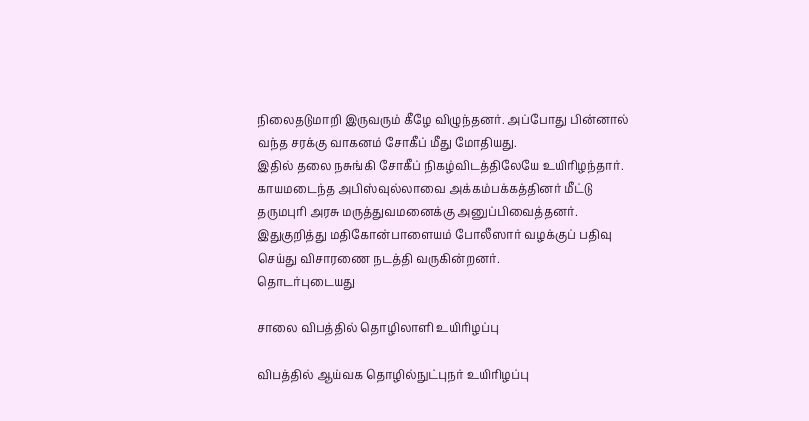நிலைதடுமாறி இருவரும் கீழே விழுந்தனர். அப்போது பின்னால் வந்த சரக்கு வாகனம் சோகீப் மீது மோதியது.
இதில் தலை நசுங்கி சோகீப் நிகழ்விடத்திலேயே உயிரிழந்தார். காயமடைந்த அபிஸ்வுல்லாவை அக்கம்பக்கத்தினர் மீட்டு தருமபுரி அரசு மருத்துவமனைக்கு அனுப்பிவைத்தனர். இதுகுறித்து மதிகோன்பாளையம் போலீஸார் வழக்குப் பதிவு செய்து விசாரணை நடத்தி வருகின்றனர்.
தொடர்புடையது

சாலை விபத்தில் தொழிலாளி உயிரிழப்பு

விபத்தில் ஆய்வக தொழில்நுட்புநர் உயிரிழப்பு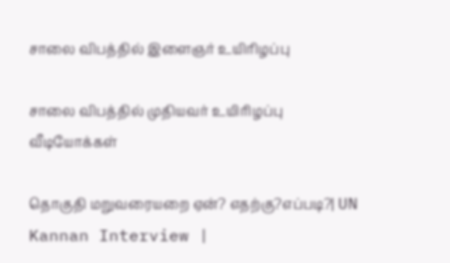சாலை விபத்தில் இளைஞர் உயிரிழப்பு

சாலை விபத்தில் முதியவர் உயிரிழப்பு
வீடியோக்கள்

தொகுதி மறுவரையறை ஏன்? எதற்கு?எப்படி?| UN Kannan Interview |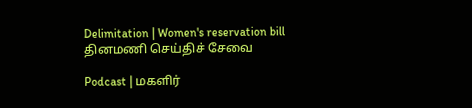Delimitation | Women's reservation bill
தினமணி செய்திச் சேவை

Podcast | மகளிர்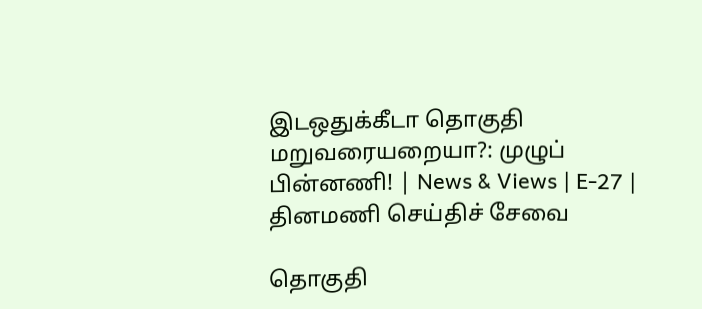இடஒதுக்கீடா தொகுதி மறுவரையறையா?: முழுப் பின்னணி! | News & Views | E-27 |
தினமணி செய்திச் சேவை

தொகுதி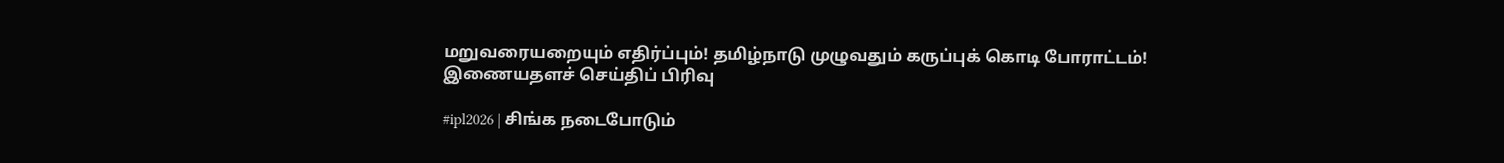மறுவரையறையும் எதிர்ப்பும்! தமிழ்நாடு முழுவதும் கருப்புக் கொடி போராட்டம்!
இணையதளச் செய்திப் பிரிவு

#ipl2026 | சிங்க நடைபோடும்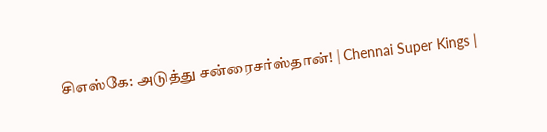சிஎஸ்கே: அடுத்து சன்ரைசர்ஸ்தான்! | Chennai Super Kings |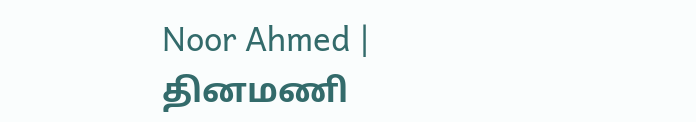Noor Ahmed |
தினமணி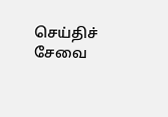செய்திச் சேவை